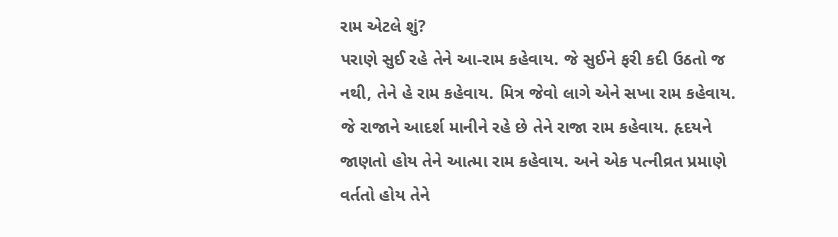રામ એટલે શું?
પરાણે સુઈ રહે તેને આ-રામ કહેવાય. જે સુઈને ફરી કદી ઉઠતો જ નથી, તેને હે રામ કહેવાય. મિત્ર જેવો લાગે એને સખા રામ કહેવાય. જે રાજાને આદર્શ માનીને રહે છે તેને રાજા રામ કહેવાય. હૃદયને જાણતો હોય તેને આત્મા રામ કહેવાય. અને એક પત્નીવ્રત પ્રમાણે વર્તતો હોય તેને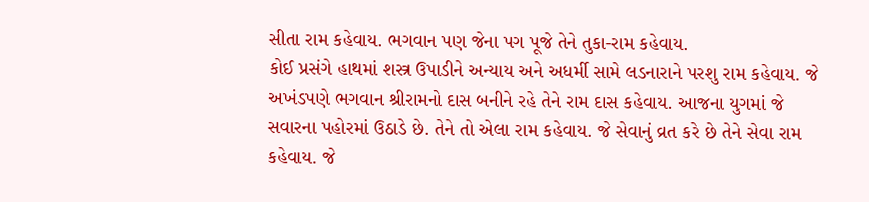સીતા રામ કહેવાય. ભગવાન પણ જેના પગ પૂજે તેને તુકા-રામ કહેવાય.
કોઈ પ્રસંગે હાથમાં શસ્ત્ર ઉપાડીને અન્યાય અને અધર્મી સામે લડનારાને પરશુ રામ કહેવાય. જે અખંડપણે ભગવાન શ્રીરામનો દાસ બનીને રહે તેને રામ દાસ કહેવાય. આજના યુગમાં જે સવારના પહોરમાં ઉઠાડે છે. તેને તો એલા રામ કહેવાય. જે સેવાનું વ્રત કરે છે તેને સેવા રામ કહેવાય. જે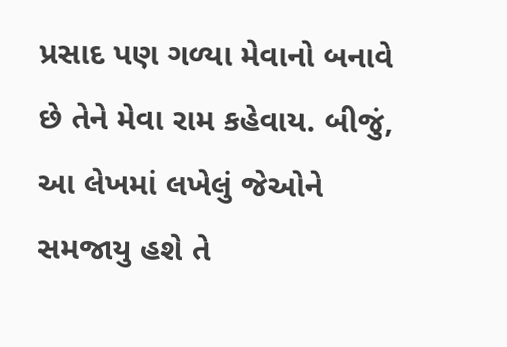પ્રસાદ પણ ગળ્યા મેવાનો બનાવે છે તેને મેવા રામ કહેવાય. બીજું, આ લેખમાં લખેલું જેઓને સમજાયુ હશે તે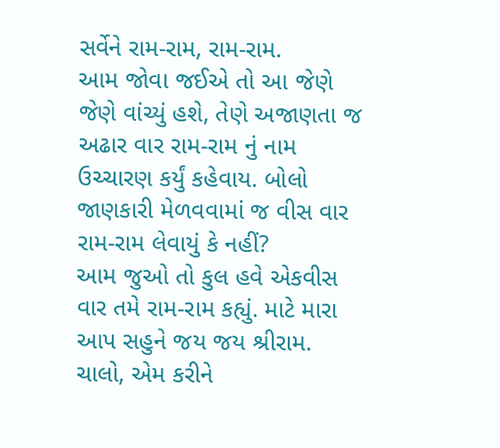સર્વેને રામ-રામ, રામ-રામ.
આમ જોવા જઈએ તો આ જેણે જેણે વાંચ્યું હશે, તેણે અજાણતા જ અઢાર વાર રામ-રામ નું નામ ઉચ્ચારણ કર્યું કહેવાય. બોલો જાણકારી મેળવવામાં જ વીસ વાર રામ-રામ લેવાયું કે નહીં?
આમ જુઓ તો કુલ હવે એકવીસ વાર તમે રામ-રામ કહ્યું. માટે મારા આપ સહુને જય જય શ્રીરામ. ચાલો, એમ કરીને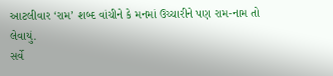આટલીવાર ‘રામ’ શબ્દ વાંચીને કે મનમાં ઉચ્ચારીને પણ રામ-નામ તો લેવાયું.
સર્વે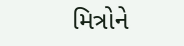મિત્રોને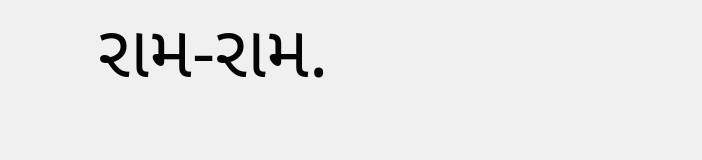રામ-રામ.